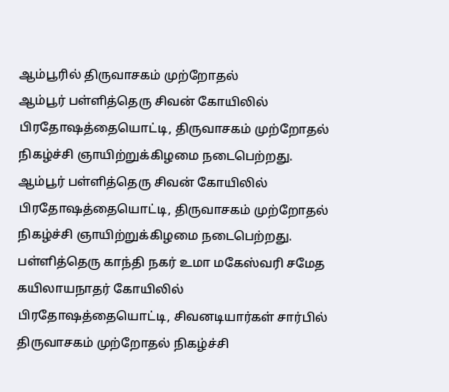ஆம்பூரில் திருவாசகம் முற்றோதல்
ஆம்பூர் பள்ளித்தெரு சிவன் கோயிலில் பிரதோஷத்தையொட்டி, திருவாசகம் முற்றோதல் நிகழ்ச்சி ஞாயிற்றுக்கிழமை நடைபெற்றது.
ஆம்பூர் பள்ளித்தெரு சிவன் கோயிலில் பிரதோஷத்தையொட்டி, திருவாசகம் முற்றோதல் நிகழ்ச்சி ஞாயிற்றுக்கிழமை நடைபெற்றது.
பள்ளித்தெரு காந்தி நகர் உமா மகேஸ்வரி சமேத கயிலாயநாதர் கோயிலில் பிரதோஷத்தையொட்டி, சிவனடியார்கள் சார்பில் திருவாசகம் முற்றோதல் நிகழ்ச்சி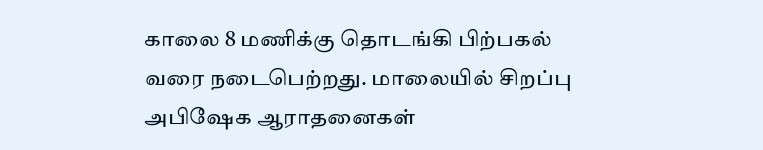காலை 8 மணிக்கு தொடங்கி பிற்பகல் வரை நடைபெற்றது. மாலையில் சிறப்பு அபிஷேக ஆராதனைகள்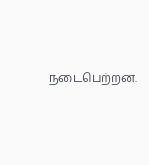நடைபெற்றன.